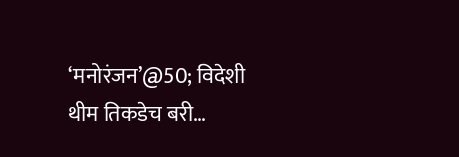‘मनोरंजन’@50; विदेशी थीम तिकडेच बरी…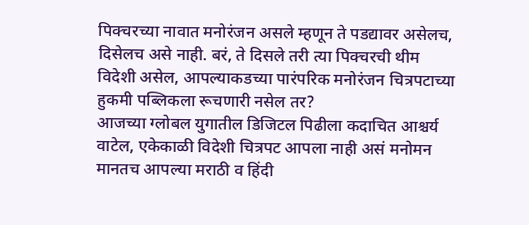पिक्चरच्या नावात मनोरंजन असले म्हणून ते पडद्यावर असेलच, दिसेलच असे नाही. बरं, ते दिसले तरी त्या पिक्चरची थीम विदेशी असेल, आपल्याकडच्या पारंपरिक मनोरंजन चित्रपटाच्या हुकमी पब्लिकला रूचणारी नसेल तर?
आजच्या ग्लोबल युगातील डिजिटल पिढीला कदाचित आश्चर्य वाटेल, एकेकाळी विदेशी चित्रपट आपला नाही असं मनोमन मानतच आपल्या मराठी व हिंदी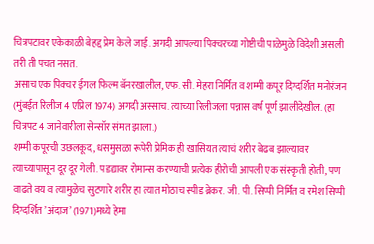चित्रपटावर एकेकाळी बेहद्द प्रेम केले जाई. अगदी आपल्या पिक्चरच्या गोष्टीची पाळेमुळे विदेशी असली तरी ती पचत नसत.
असाच एक पिक्चर ईगल फिल्म बॅनरखालील, एफ. सी. मेहरा निर्मित व शम्मी कपूर दिग्दर्शित मनोरंजन (मुंबईत रिलीज 4 एप्रिल 1974) अगदी अस्साच. त्याच्या रिलीजला पन्नास वर्ष पूर्ण झालीदेखील. (हा चित्रपट 4 जानेवारीला सेन्सॉर संमत झाला.)
शम्मी कपूरची उछलकूद, धसमुसळा रूपेरी प्रेमिक ही खासियत त्याचं शरीर बेढब झाल्यावर त्याच्यापासून दूर दूर गेली. पडद्यावर रोमान्स करण्याची प्रत्येक हीरोची आपली एक संस्कृती होती, पण वाढते वय व त्यामुळेच सुटणारे शरीर हा त्यात मोठाच स्पीड ब्रेकर. जी. पी. सिप्पी निर्मित व रमेश सिप्पी दिग्दर्शित ’अंदाज’ (1971)मध्ये हेमा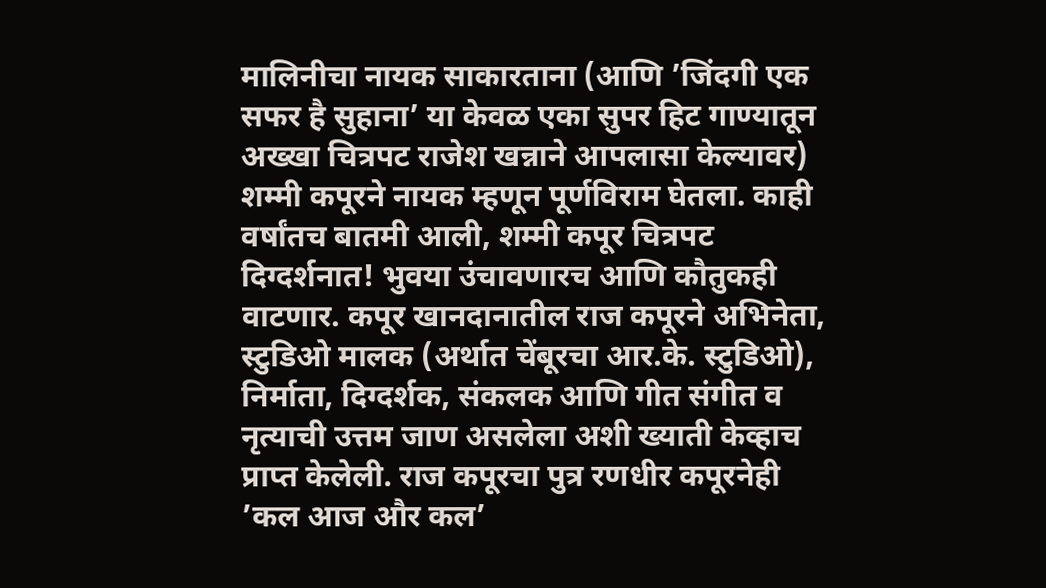मालिनीचा नायक साकारताना (आणि ’जिंदगी एक सफर है सुहाना’ या केवळ एका सुपर हिट गाण्यातून अख्खा चित्रपट राजेश खन्नाने आपलासा केल्यावर) शम्मी कपूरने नायक म्हणून पूर्णविराम घेतला. काही वर्षांतच बातमी आली, शम्मी कपूर चित्रपट दिग्दर्शनात! भुवया उंचावणारच आणि कौतुकही वाटणार. कपूर खानदानातील राज कपूरने अभिनेता, स्टुडिओ मालक (अर्थात चेंबूरचा आर.के. स्टुडिओ), निर्माता, दिग्दर्शक, संकलक आणि गीत संगीत व नृत्याची उत्तम जाण असलेला अशी ख्याती केव्हाच प्राप्त केलेली. राज कपूरचा पुत्र रणधीर कपूरनेही ’कल आज और कल’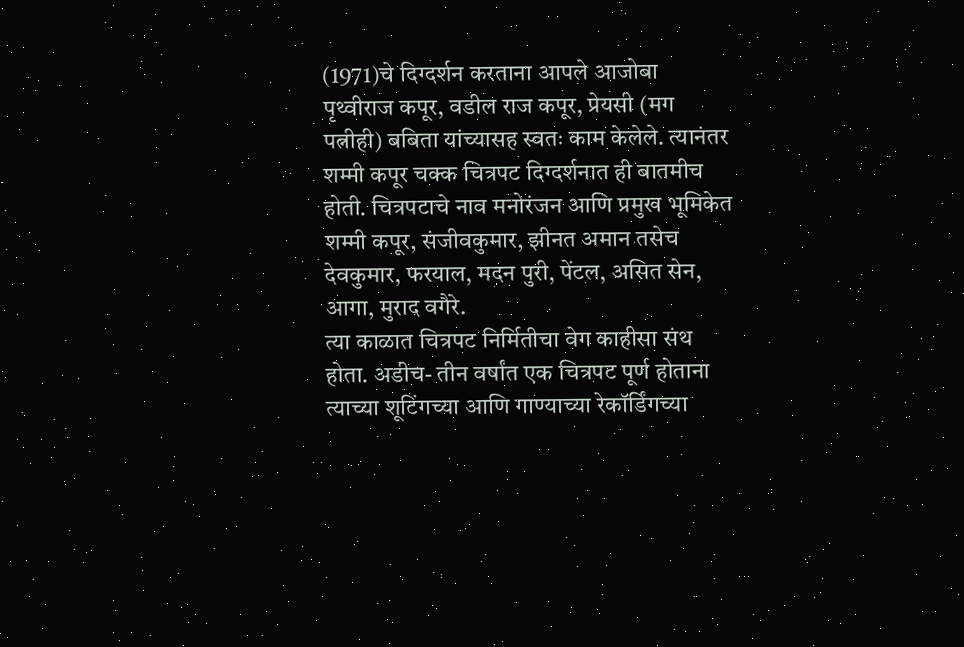(1971)चे दिग्दर्शन करताना आपले आजोबा पृथ्वीराज कपूर, वडील राज कपूर, प्रेयसी (मग पत्नीही) बबिता यांच्यासह स्वतः काम केलेले. त्यानंतर शम्मी कपूर चक्क चित्रपट दिग्दर्शनात ही बातमीच होती. चित्रपटाचे नाव मनोरंजन आणि प्रमुख भूमिकेत शम्मी कपूर, संजीवकुमार, झीनत अमान तसेच देवकुमार, फरयाल, मदन पुरी, पेंटल, असित सेन, आगा, मुराद वगैरे.
त्या काळात चित्रपट निर्मितीचा वेग काहीसा संथ होता. अडीच- तीन वर्षांत एक चित्रपट पूर्ण होताना त्याच्या शूटिंगच्या आणि गाण्याच्या रेकॉर्डिंगच्या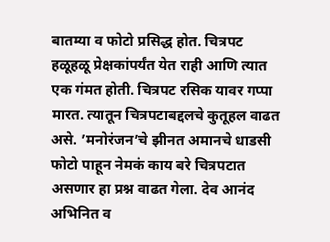बातम्या व फोटो प्रसिद्ध होत. चित्रपट हळूहळू प्रेक्षकांपर्यंत येत राही आणि त्यात एक गंमत होती. चित्रपट रसिक यावर गप्पा मारत. त्यातून चित्रपटाबद्दलचे कुतूहल वाढत असे. ’मनोरंजन’चे झीनत अमानचे धाडसी फोटो पाहून नेमकं काय बरे चित्रपटात असणार हा प्रश्न वाढत गेला. देव आनंद अभिनित व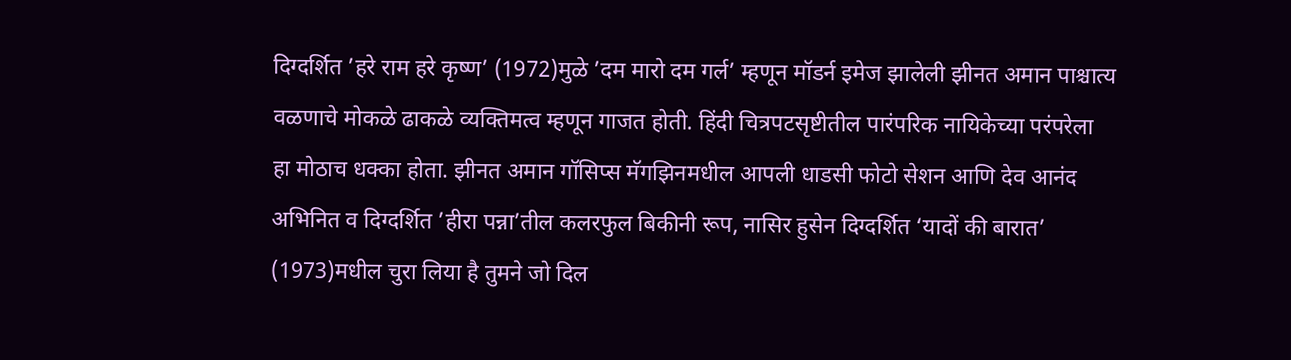दिग्दर्शित ’हरे राम हरे कृष्ण’ (1972)मुळे ’दम मारो दम गर्ल’ म्हणून मॉडर्न इमेज झालेली झीनत अमान पाश्चात्य वळणाचे मोकळे ढाकळे व्यक्तिमत्व म्हणून गाजत होती. हिंदी चित्रपटसृष्टीतील पारंपरिक नायिकेच्या परंपरेला हा मोठाच धक्का होता. झीनत अमान गॉसिप्स मॅगझिनमधील आपली धाडसी फोटो सेशन आणि देव आनंद अभिनित व दिग्दर्शित ’हीरा पन्ना’तील कलरफुल बिकीनी रूप, नासिर हुसेन दिग्दर्शित ‘यादों की बारात’ (1973)मधील चुरा लिया है तुमने जो दिल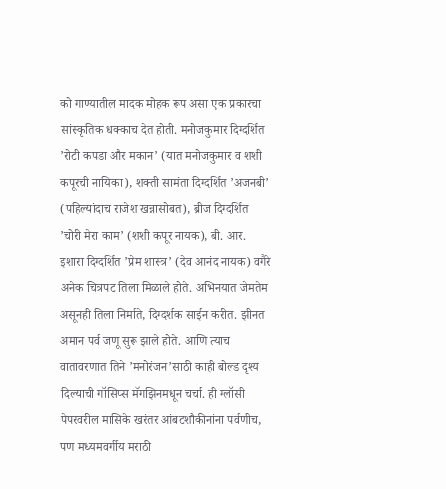को गाण्यातील मादक मोहक रूप असा एक प्रकारचा सांस्कृतिक धक्काच देत होती. मनोजकुमार दिग्दर्शित ’रोटी कपडा और मकान’ (यात मनोजकुमार व शशी कपूरची नायिका), शक्ती सामंता दिग्दर्शित ’अजनबी’ (पहिल्यांदाच राजेश खन्नासोबत), ब्रीज दिग्दर्शित ’चोरी मेरा काम’ (शशी कपूर नायक), बी. आर. इशारा दिग्दर्शित ’प्रेम शास्त्र’ (देव आनंद नायक) वगैरे अनेक चित्रपट तिला मिळाले होते. अभिनयात जेमतेम असूनही तिला निर्माते, दिग्दर्शक साईन करीत. झीनत अमान पर्व जणू सुरू झाले होते. आणि त्याच वातावरणात तिने ’मनोरंजन’साठी काही बोल्ड दृश्य दिल्याची गॉसिप्स मॅगझिनमधून चर्चा. ही ग्लॉसी पेपरवरील मासिके खरंतर आंबटशौकीनांना पर्वणीच, पण मध्यमवर्गीय मराठी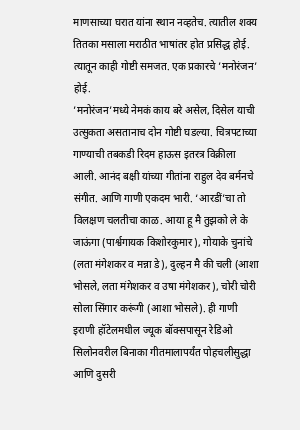माणसाच्या घरात यांना स्थान नव्हतेच. त्यातील शक्य तितका मसाला मराठीत भाषांतर होत प्रसिद्ध होई. त्यातून काही गोष्टी समजत. एक प्रकारचे ’मनोरंजन’ होई.
’मनोरंजन’मध्ये नेमकं काय बरे असेल, दिसेल याची उत्सुकता असतानाच दोन गोष्टी घडल्या. चित्रपटाच्या गाण्याची तबकडी रिदम हाऊस इतरत्र विक्रीला आली. आनंद बक्षी यांच्या गीतांना राहुल देव बर्मनचे संगीत. आणि गाणी एकदम भारी. ‘आरडीं’चा तो विलक्षण चलतीचा काळ. आया हू मै तुझको ले के जाऊंगा (पार्श्वगायक किशोरकुमार), गोयाके चुनांचे (लता मंगेशकर व मन्ना डे), दुल्हन मै की चली (आशा भोसले, लता मंगेशकर व उषा मंगेशकर), चोरी चोरी सोला सिंगार करूंगी (आशा भोसले). ही गाणी इराणी हॉटेलमधील ज्यूक बॉक्सपासून रेडिओ सिलोनवरील बिनाका गीतमालापर्यंत पोहचलीसुद्धा आणि दुसरी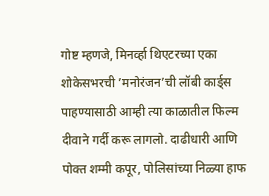गोष्ट म्हणजे, मिनर्व्हा थिएटरच्या एका शोकेसभरची ’मनोरंजन’ची लॉबी कार्ड्स पाहण्यासाठी आम्ही त्या काळातील फिल्म दीवाने गर्दी करू लागलो. दाढीधारी आणि पोक्त शम्मी कपूर, पोलिसांच्या निळ्या हाफ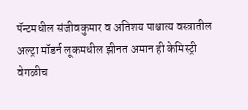पॅन्टमधील संजीवकुमार व अतिशय पाश्चात्य वस्त्रातील अल्ट्रा मॉडर्न लूकमधील झीनत अमान ही केमिस्ट्री वेगळीच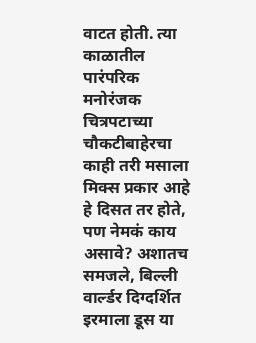वाटत होती. त्या काळातील पारंपरिक मनोरंजक चित्रपटाच्या चौकटीबाहेरचा काही तरी मसाला मिक्स प्रकार आहे हे दिसत तर होते, पण नेमकं काय असावे? अशातच समजले, बिल्ली वार्ल्डर दिग्दर्शित इरमाला डूस या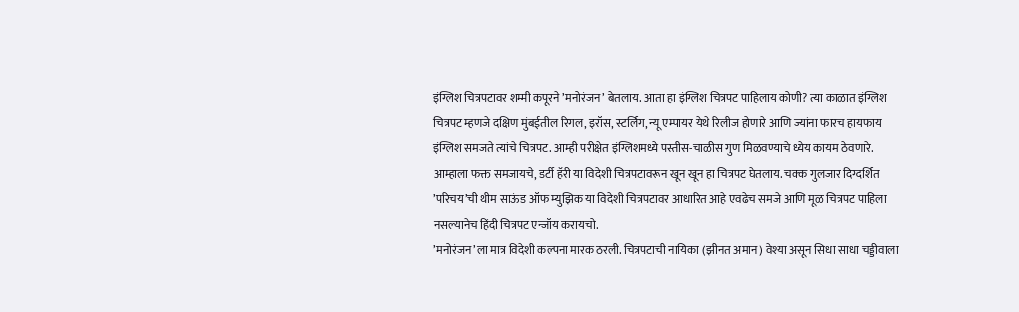इंग्लिश चित्रपटावर शम्मी कपूरने ’मनोरंजन’ बेतलाय. आता हा इंग्लिश चित्रपट पाहिलाय कोणी? त्या काळात इंग्लिश चित्रपट म्हणजे दक्षिण मुंबईतील रिगल, इरॉस, स्टर्लिग, न्यू एम्पायर येथे रिलीज होणारे आणि ज्यांना फारच हायफाय इंग्लिश समजते त्यांचे चित्रपट. आम्ही परीक्षेत इंग्लिशमध्ये पस्तीस-चाळीस गुण मिळवण्याचे ध्येय कायम ठेवणारे. आम्हाला फक्त समजायचे, डर्टी हॅरी या विदेशी चित्रपटावरून खून खून हा चित्रपट घेतलाय. चक्क गुलजार दिग्दर्शित ’परिचय’ची थीम साऊंड ऑफ म्युझिक या विदेशी चित्रपटावर आधारित आहे एवढेच समजे आणि मूळ चित्रपट पाहिला नसल्यानेच हिंदी चित्रपट एन्जॉय करायचो.
’मनोरंजन’ला मात्र विदेशी कल्पना मारक ठरली. चित्रपटाची नायिका (झीनत अमान) वेश्या असून सिधा साधा चड्डीवाला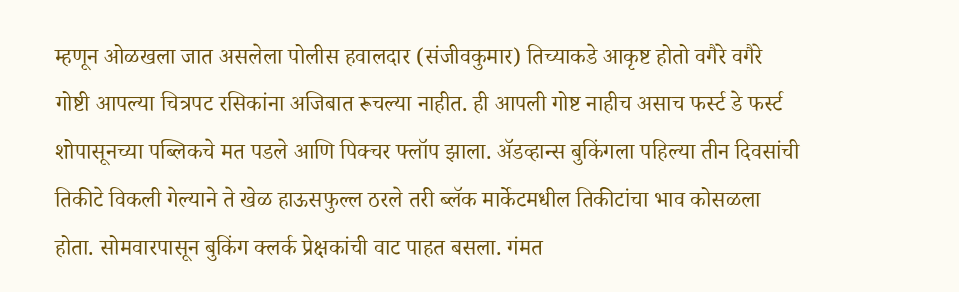म्हणून ओळखला जात असलेला पोलीस हवालदार (संजीवकुमार) तिच्याकडे आकृष्ट होतो वगैरे वगैरे गोष्टी आपल्या चित्रपट रसिकांना अजिबात रूचल्या नाहीत. ही आपली गोष्ट नाहीच असाच फर्स्ट डे फर्स्ट शोपासूनच्या पब्लिकचे मत पडले आणि पिक्चर फ्लॉप झाला. अ‍ॅडव्हान्स बुकिंगला पहिल्या तीन दिवसांची तिकीटे विकली गेल्याने ते खेळ हाऊसफुल्ल ठरले तरी ब्लॅक मार्केटमधील तिकीटांचा भाव कोसळला होता. सोमवारपासून बुकिंग क्लर्क प्रेक्षकांची वाट पाहत बसला. गंमत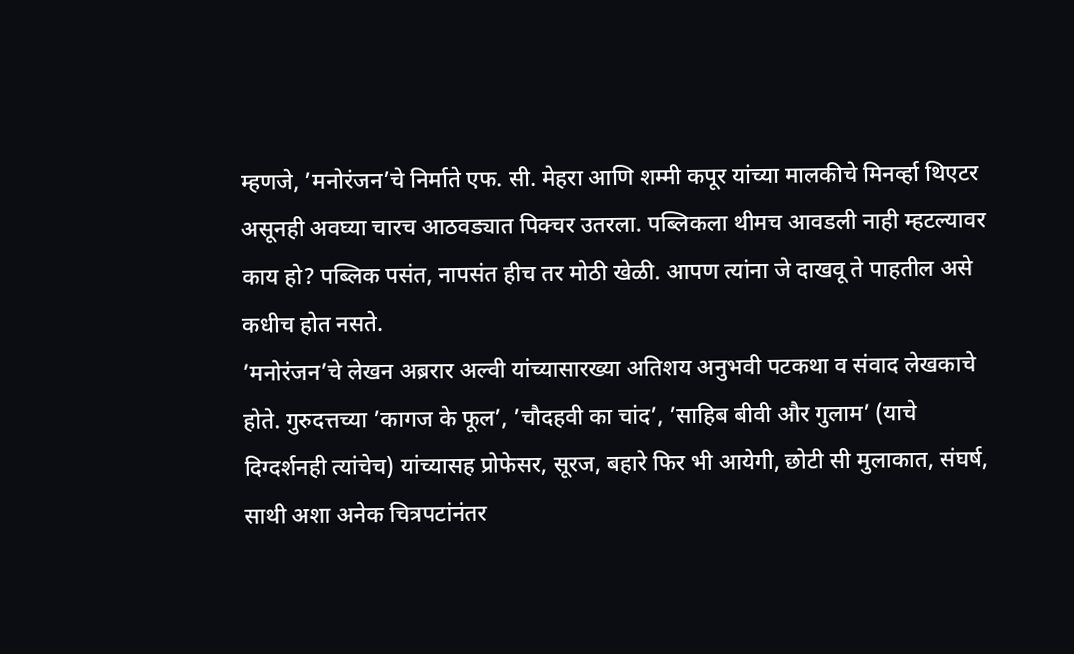म्हणजे, ’मनोरंजन’चे निर्माते एफ. सी. मेहरा आणि शम्मी कपूर यांच्या मालकीचे मिनर्व्हा थिएटर असूनही अवघ्या चारच आठवड्यात पिक्चर उतरला. पब्लिकला थीमच आवडली नाही म्हटल्यावर काय हो? पब्लिक पसंत, नापसंत हीच तर मोठी खेळी. आपण त्यांना जे दाखवू ते पाहतील असे कधीच होत नसते.
’मनोरंजन’चे लेखन अब्ररार अल्वी यांच्यासारख्या अतिशय अनुभवी पटकथा व संवाद लेखकाचे होते. गुरुदत्तच्या ’कागज के फूल’, ’चौदहवी का चांद’, ’साहिब बीवी और गुलाम’ (याचे दिग्दर्शनही त्यांचेच) यांच्यासह प्रोफेसर, सूरज, बहारे फिर भी आयेगी, छोटी सी मुलाकात, संघर्ष, साथी अशा अनेक चित्रपटांनंतर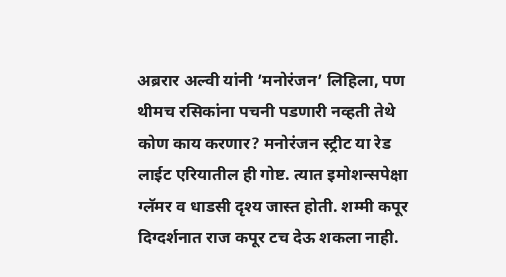अब्ररार अल्वी यांनी ’मनोरंजन’ लिहिला, पण थीमच रसिकांना पचनी पडणारी नव्हती तेथे कोण काय करणार? मनोरंजन स्ट्रीट या रेड लाईट एरियातील ही गोष्ट. त्यात इमोशन्सपेक्षा ग्लॅमर व धाडसी दृश्य जास्त होती. शम्मी कपूर दिग्दर्शनात राज कपूर टच देऊ शकला नाही.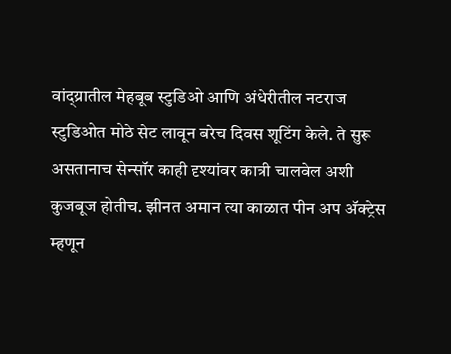वांद्य्रातील मेहबूब स्टुडिओ आणि अंधेरीतील नटराज स्टुडिओत मोठे सेट लावून बरेच दिवस शूटिंग केले. ते सुरू असतानाच सेन्सॉर काही दृश्यांवर कात्री चालवेल अशी कुजबूज होतीच. झीनत अमान त्या काळात पीन अप अ‍ॅक्ट्रेस म्हणून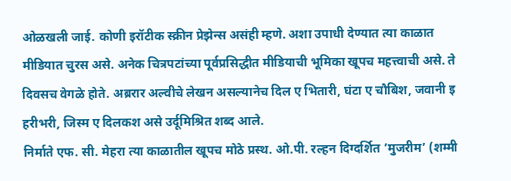ओळखली जाई. कोणी इरॉटीक स्क्रीन प्रेझेन्स असंही म्हणे. अशा उपाधी देण्यात त्या काळात मीडियात चुरस असे. अनेक चित्रपटांच्या पूर्वप्रसिद्धीत मीडियाची भूमिका खूपच महत्त्वाची असे. ते दिवसच वेगळे होते. अब्ररार अल्वीचे लेखन असल्यानेच दिल ए भितारी, घंटा ए चौबिश, जवानी इ हरीभरी, जिस्म ए दिलकश असे उर्दूमिश्रित शब्द आले.
निर्माते एफ. सी. मेहरा त्या काळातील खूपच मोठे प्रस्थ. ओ.पी. रल्हन दिग्दर्शित ’मुजरीम’ (शम्मी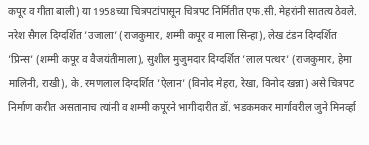कपूर व गीता बाली) या 1958च्या चित्रपटांपासून चित्रपट निर्मितीत एफ.सी. मेहरांनी सातत्य ठेवले. नरेश सैगल दिग्दर्शित ’उजाला’ (राजकुमार, शम्मी कपूर व माला सिन्हा), लेख टंडन दिग्दर्शित ’प्रिन्स’ (शम्मी कपूर व वैजयंतीमाला), सुशील मुजुमदार दिग्दर्शित ’लाल पत्थर’ (राजकुमार, हेमा मालिनी, राखी), के. रमणलाल दिग्दर्शित ’ऐलान’ (विनोद मेहरा, रेखा, विनोद खन्ना) असे चित्रपट निर्माण करीत असतानाच त्यांनी व शम्मी कपूरने भागीदारीत डॉ. भडकमकर मार्गावरील जुने मिनर्व्हा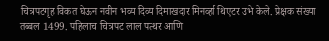चित्रपटगृह विकत घेऊन नवीन भव्य दिव्य दिमाखदार मिनर्व्हा थिएटर उभे केले. प्रेक्षक संख्या तब्बल 1499. पहिलाच चित्रपट लाल पत्थर आणि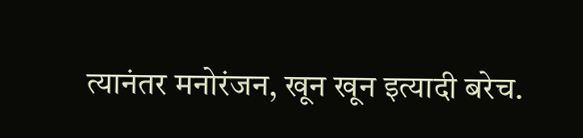त्यानंतर मनोरंजन, खून खून इत्यादी बरेच.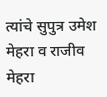त्यांचे सुपुत्र उमेश मेहरा व राजीव मेहरा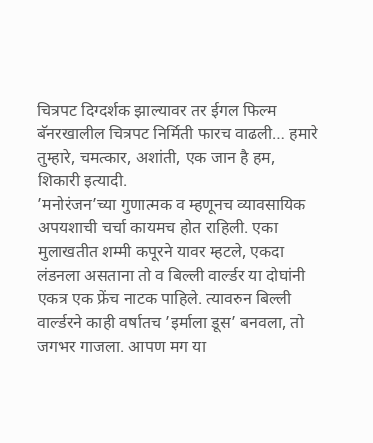चित्रपट दिग्दर्शक झाल्यावर तर ईगल फिल्म बॅनरखालील चित्रपट निर्मिती फारच वाढली… हमारे तुम्हारे, चमत्कार, अशांती, एक जान है हम, शिकारी इत्यादी.
’मनोरंजन’च्या गुणात्मक व म्हणूनच व्यावसायिक अपयशाची चर्चा कायमच होत राहिली. एका मुलाखतीत शम्मी कपूरने यावर म्हटले, एकदा लंडनला असताना तो व बिल्ली वार्ल्डर या दोघांनी एकत्र एक फ्रेंच नाटक पाहिले. त्यावरुन बिल्ली वार्ल्डरने काही वर्षातच ’इर्माला डूस’ बनवला, तो जगभर गाजला. आपण मग या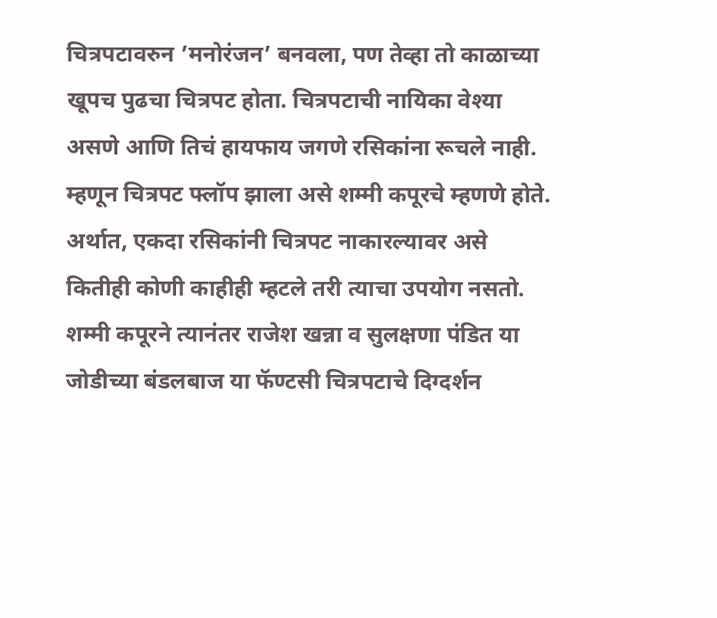चित्रपटावरुन ’मनोरंजन’ बनवला, पण तेव्हा तो काळाच्या खूपच पुढचा चित्रपट होता. चित्रपटाची नायिका वेश्या असणे आणि तिचं हायफाय जगणे रसिकांना रूचले नाही. म्हणून चित्रपट फ्लॉप झाला असे शम्मी कपूरचे म्हणणे होते. अर्थात, एकदा रसिकांनी चित्रपट नाकारल्यावर असे कितीही कोणी काहीही म्हटले तरी त्याचा उपयोग नसतो. शम्मी कपूरने त्यानंतर राजेश खन्ना व सुलक्षणा पंडित या जोडीच्या बंडलबाज या फॅण्टसी चित्रपटाचे दिग्दर्शन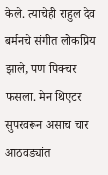केले. त्याचेही राहुल देव बर्मनचे संगीत लोकप्रिय झाले, पण पिक्चर फसला. मेन थिएटर सुपरवरून असाच चार आठवड्यांत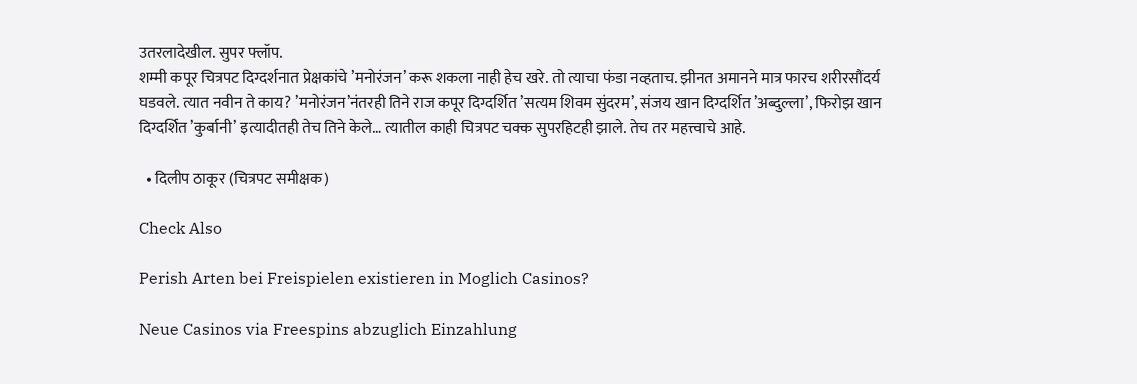उतरलादेखील. सुपर फ्लॉप.
शम्मी कपूर चित्रपट दिग्दर्शनात प्रेक्षकांचे ’मनोरंजन’ करू शकला नाही हेच खरे. तो त्याचा फंडा नव्हताच. झीनत अमानने मात्र फारच शरीरसौंदर्य घडवले. त्यात नवीन ते काय? ’मनोरंजन’नंतरही तिने राज कपूर दिग्दर्शित ’सत्यम शिवम सुंदरम’, संजय खान दिग्दर्शित ’अब्दुल्ला’, फिरोझ खान दिग्दर्शित ’कुर्बानी’ इत्यादीतही तेच तिने केले… त्यातील काही चित्रपट चक्क सुपरहिटही झाले. तेच तर महत्त्वाचे आहे.

  • दिलीप ठाकूर (चित्रपट समीक्षक)

Check Also

Perish Arten bei Freispielen existieren in Moglich Casinos?

Neue Casinos via Freespins abzuglich Einzahlung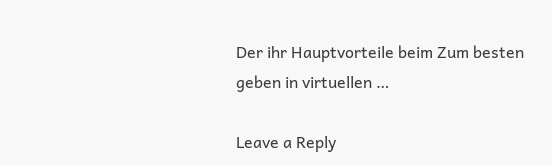Der ihr Hauptvorteile beim Zum besten geben in virtuellen …

Leave a Reply